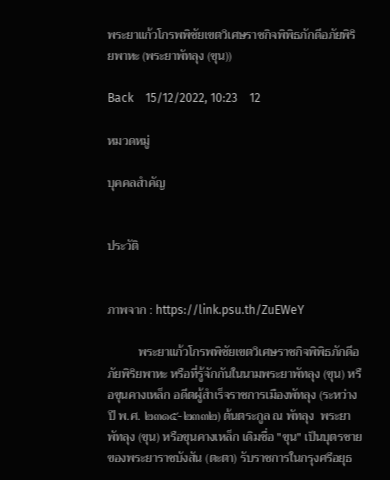พระยาแก้วโกรพพิชัยเขตวิเศษราชกิจพิพิธภักดีอภัยพิริยพาหะ (พระยาพัทลุง (ขุน))

Back    15/12/2022, 10:23    12

หมวดหมู่

บุคคลสำคัญ


ประวัติ


ภาพจาก : https://link.psu.th/ZuEWeY

          พระยาแก้วโกรพพิชัยเขตวิเศษราชกิจพิพิธภักดีอภัยพิริยพาหะ หรือที่รู้จักกันในนามพระยาพัทลุง (ขุน) หรือขุนคางเหล็ก อดีตผู้สำเร็จราชการเมืองพัทลุง (ระหว่างปี พ.ศ. ๒๓๑๕-๒๓๓๒) ต้นตระกูล ณ พัทลุง  พระยาพัทลุง (ขุน) หรือขุนคางเหล็ก เดิมชื่อ "ขุน" เป็นบุตรชายของพระยาราชบังสัน (ตะตา) รับราชการในกรุงศรีอยุธ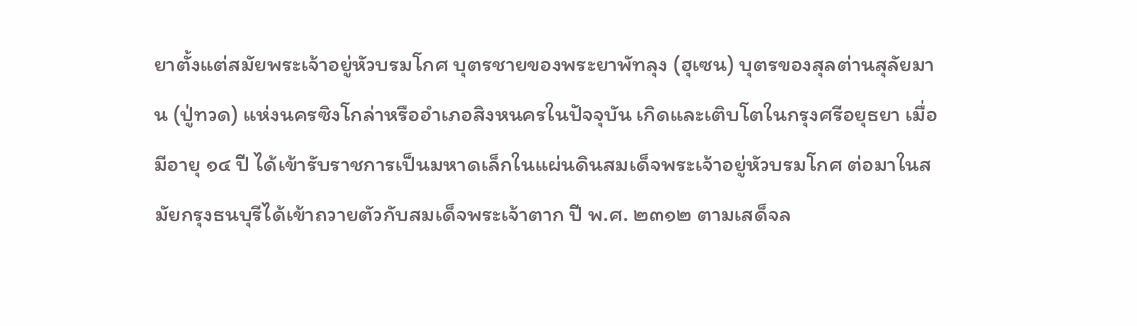ยาตั้งแต่สมัยพระเจ้าอยู่หัวบรมโกศ บุตรชายของพระยาพัทลุง (ฮุเซน) บุตรของสุลต่านสุลัยมาน (ปู่ทวด) แห่งนครซิงโกล่าหรืออำเภอสิงหนครในปัจจุบัน เกิดและเติบโตในกรุงศรีอยุธยา เมื่อมีอายุ ๑๔ ปี ได้เข้ารับราชการเป็นมหาดเล็กในแผ่นดินสมเด็จพระเจ้าอยู่หัวบรมโกศ ต่อมาในสมัยกรุงธนบุรีได้เข้าถวายตัวกับสมเด็จพระเจ้าตาก ปี พ.ศ. ๒๓๑๒ ตามเสด็จล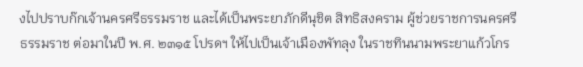งไปปราบก๊กเจ้านครศรีธรรมราช และได้เป็นพระยาภักดีนุชิต สิทธิสงคราม ผู้ช่วยราชการนครศรีธรรมราช ต่อมาในปี พ.ศ. ๒๓๑๕ โปรดฯ ให้ไปเป็นเจ้าเมืองพัทลุง ในราชทินนามพระยาแก้วโกร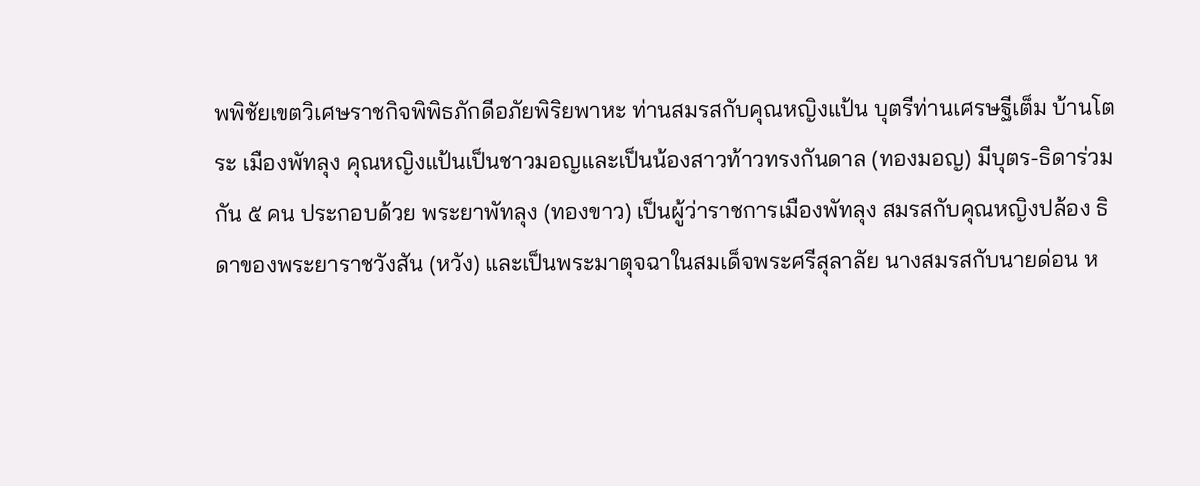พพิชัยเขตวิเศษราชกิจพิพิธภักดีอภัยพิริยพาหะ ท่านสมรสกับคุณหญิงแป้น บุตรีท่านเศรษฐีเต็ม บ้านโตระ เมืองพัทลุง คุณหญิงแป้นเป็นชาวมอญและเป็นน้องสาวท้าวทรงกันดาล (ทองมอญ) มีบุตร-ธิดาร่วมกัน ๕ คน ประกอบด้วย พระยาพัทลุง (ทองขาว) เป็นผู้ว่าราชการเมืองพัทลุง สมรสกับคุณหญิงปล้อง ธิดาของพระยาราชวังสัน (หวัง) และเป็นพระมาตุจฉาในสมเด็จพระศรีสุลาลัย นางสมรสกับนายด่อน ห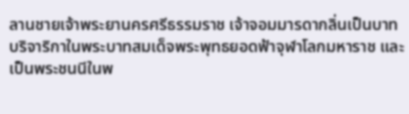ลานชายเจ้าพระยานครศรีธรรมราช เจ้าจอมมารดากลิ่นเป็นบาทบริจาริกาในพระบาทสมเด็จพระพุทธยอดฟ้าจุฬาโลกมหาราช และเป็นพระชนนีในพ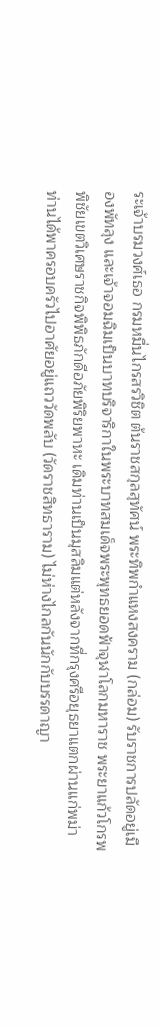ระเจ้าบรมวงศ์เธอ กรมหมื่นไกรสรวิชิต ต้นราชสกุลสุทัศน์ พระทิพกำแหงสงคราม (กล่อม) รับราชการปลัดอยู่เมืองพัทลุง และเจ้าจอมฉิมเป็นบาทบริจาริกาในพระบาทสมเด็จพระพุทธยอดฟ้าจุฬาโลกมหาราช พระยาแก้วโกรพพิชัยเขตวิเศษราชกิจพิพิธภักดีอภัยพิริยพาหะ เดิมท่านเป็นมุสลิมแต่หลังจากที่กรุงศรีอยุธยาแตกผ่านแก่พม่า ท่านได้พาครอบครัวไปอาศัยอยู่แถววัดพลับ (วัดราชสิทธาราม) ไม่ห่างไกลกันนักกับบรรดาญา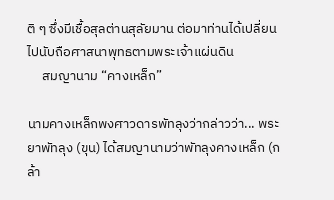ติ ๆ ซึ่งมีเชื้อสุลต่านสุลัยมาน ต่อมาท่านได้เปลี่ยนไปนับถือศาสนาพุทธตามพระเจ้าแผ่นดิน
     สมญานาม “คางเหล็ก”

นามคางเหล็กพงศาวดารพัทลุงว่ากล่าวว่า... พระยาพัทลุง (ขุน) ได้สมญานามว่าพัทลุงคางเหล็ก (กล้า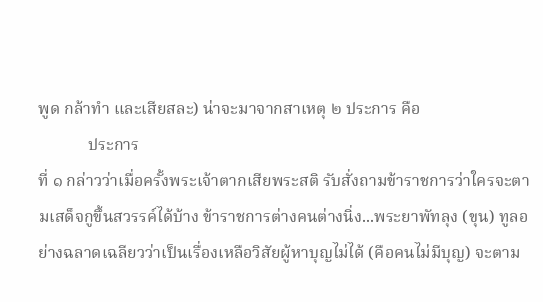พูด กล้าทำ และเสียสละ) น่าจะมาจากสาเหตุ ๒ ประการ คือ
            ประการ
ที่ ๑ กล่าวว่าเมื่อครั้งพระเจ้าตากเสียพระสติ รับสั่งถามข้าราชการว่าใครจะตามเสด็จกูขึ้นสวรรค์ได้บ้าง ข้าราชการต่างคนต่างนิ่ง...พระยาพัทลุง (ขุน) ทูลอย่างฉลาดเฉลียวว่าเป็นเรื่องเหลือวิสัยผู้หาบุญไม่ได้ (คือคนไม่มีบุญ) จะตาม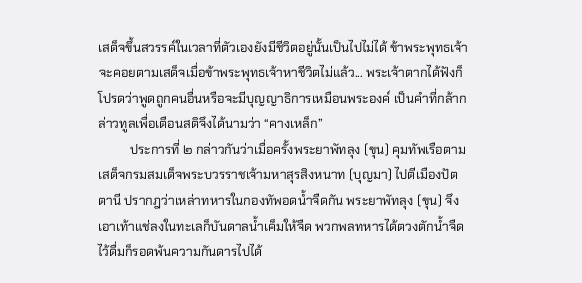เสด็จขึ้นสวรรค์ในเวลาที่ตัวเองยังมีชีวิตอยู่นั้นเป็นไปไม่ได้ ข้าพระพุทธเจ้าจะคอยตามเสด็จเมื่อข้าพระพุทธเจ้าหาชีวิตไม่แล้ว... พระเจ้าตากได้ฟังก็โปรดว่าพูดถูกคนอื่นหรือจะมีบุญญาธิการเหมือนพระองค์ เป็นคำที่กล้ากล่าวทูลเพื่อเตือนสติจึงได้นามว่า “คางเหล็ก”
          ประการที่ ๒ กล่าวกันว่าเมื่อครั้งพระยาพัทลุง (ขุน) คุมทัพเรือตามเสด็จกรมสมเด็จพระบวรราชเจ้ามหาสุรสิงหนาท (บุญมา) ไปตีเมืองปัตตานี ปรากฎว่าเหล่าทหารในกองทัพอดน้ำจืดกัน พระยาพัทลุง (ขุน) จึงเอาเท้าแช่ลงในทะเลก็บันดาลน้ำเค็มให้จืด พวกพลทหารได้ตวงตักน้ำจืดไว้ดื่มก็รอดพ้นความกันดารไปได้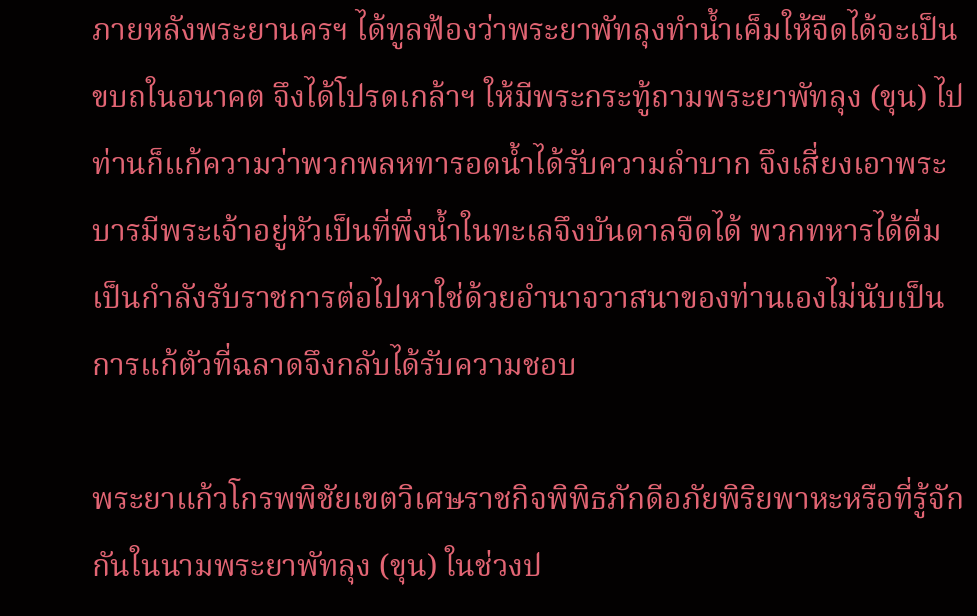ภายหลังพระยานครฯ ได้ทูลฟ้องว่าพระยาพัทลุงทำน้ำเค็มให้จืดได้จะเป็นขบถในอนาคต จึงได้โปรดเกล้าฯ ให้มีพระกระทู้ถามพระยาพัทลุง (ขุน) ไป ท่านก็แก้ความว่าพวกพลหทารอดน้ำได้รับความลำบาก จึงเสี่ยงเอาพระบารมีพระเจ้าอยู่หัวเป็นที่พึ่งน้ำในทะเลจึงบันดาลจืดได้ พวกทหารได้ดื่มเป็นกำลังรับราชการต่อไปหาใช่ด้วยอำนาจวาสนาของท่านเองไม่นับเป็นการแก้ตัวที่ฉลาดจึงกลับได้รับความชอบ

พระยาแก้วโกรพพิชัยเขตวิเศษราชกิจพิพิธภักดีอภัยพิริยพาหะหรือที่รู้จักกันในนามพระยาพัทลุง (ขุน) ในช่วงป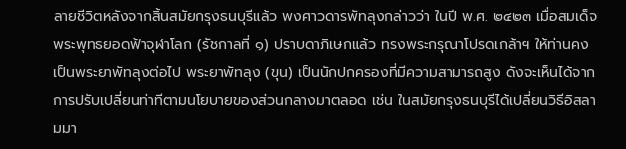ลายชีวิตหลังจากสิ้นสมัยกรุงธนบุรีแล้ว พงศาวดารพัทลุงกล่าวว่า ในปี พ.ศ. ๒๔๒๓ เมื่อสมเด็จพระพุทธยอดฟ้าจุฬาโลก (รัชกาลที่ ๑) ปราบดาภิเษกแล้ว ทรงพระกรุณาโปรดเกล้าฯ ให้ท่านคงเป็นพระยาพัทลุงต่อไป พระยาพัทลุง (ขุน) เป็นนักปกครองที่มีความสามารถสูง ดังจะเห็นได้จากการปรับเปลี่ยนท่าทีตามนโยบายของส่วนกลางมาตลอด เช่น ในสมัยกรุงธนบุรีได้เปลี่ยนวิธีอิสลามมา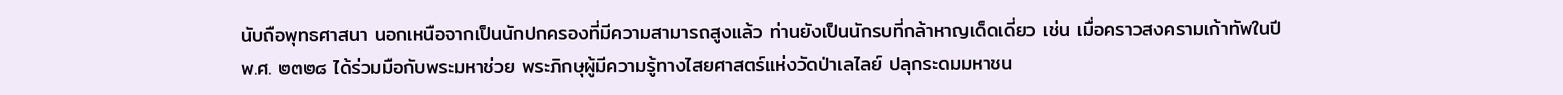นับถือพุทธศาสนา นอกเหนือจากเป็นนักปกครองที่มีความสามารถสูงแล้ว ท่านยังเป็นนักรบที่กล้าหาญเด็ดเดี่ยว เช่น เมื่อคราวสงครามเก้าทัพในปี พ.ศ. ๒๓๒๘ ได้ร่วมมือกับพระมหาช่วย พระภิกษุผู้มีความรู้ทางไสยศาสตร์แห่งวัดป่าเลไลย์ ปลุกระดมมหาชน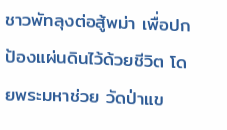ชาวพัทลุงต่อสู้พม่า เพื่อปกป้องแผ่นดินไว้ด้วยชีวิต โดยพระมหาช่วย วัดป่าแข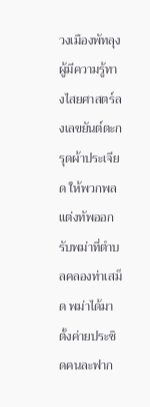วงเมืองพัทลุง ผู้มีความรู้ทางไสยศาสตร์ลงเลขยันต์ตะกรุดผ้าประเจียด ให้พวกพลแต่งทัพออกรับพม่าที่ตำบลคลองท่าเสม็ด พม่าได้มาตั้งค่ายประชิดคนละฟาก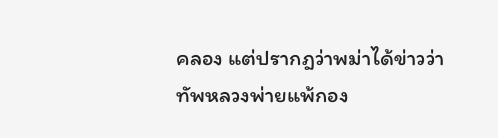คลอง แต่ปรากฎว่าพม่าได้ข่าวว่าทัพหลวงพ่ายแพ้กอง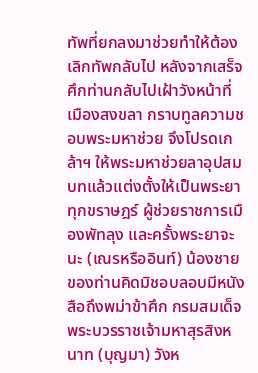ทัพที่ยกลงมาช่วยทำให้ต้องเลิกทัพกลับไป หลังจากเสร็จศึกท่านกลับไปเฝ้าวังหน้าที่เมืองสงขลา กราบทูลความชอบพระมหาช่วย จึงโปรดเกล้าฯ ให้พระมหาช่วยลาอุปสมบทแล้วแต่งตั้งให้เป็นพระยาทุกขราษฎร์ ผู้ช่วยราชการเมืองพัทลุง และครั้งพระยาจะนะ (เณรหรืออินท์) น้องชายของท่านคิดมิชอบลอบมีหนังสือถึงพม่าข้าศึก กรมสมเด็จพระบวรราชเจ้ามหาสุรสิงหนาท (บุญมา) วังห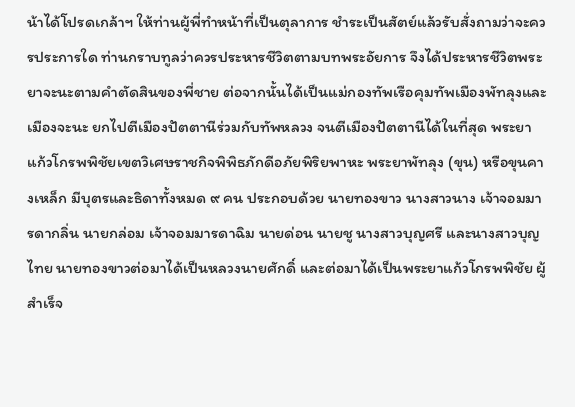น้าได้โปรดเกล้าฯ ให้ท่านผู้พี่ทำหน้าที่เป็นตุลาการ ชำระเป็นสัตย์แล้วรับสั่งถามว่าจะควรประการใด ท่านกราบทูลว่าควรประหารชีวิตตามบทพระอัยการ จึงได้ประหารชีวิตพระยาจะนะตามคำตัดสินของพี่ชาย ต่อจากนั้นได้เป็นแม่กองทัพเรือคุมทัพเมืองพัทลุงและเมืองจะนะ ยกไปตีเมืองปัตตานีร่วมกับทัพหลวง จนตีเมืองปัตตานีได้ในที่สุด พระยาแก้วโกรพพิชัยเขตวิเศษราชกิจพิพิธภักดีอภัยพิริยพาหะ พระยาพัทลุง (ขุน) หรือขุนคางเหล็ก มีบุตรและธิดาทั้งหมด ๙ คน ประกอบด้วย นายทองขาว นางสาวนาง เจ้าจอมมารดากลิ่น นายกล่อม เจ้าจอมมารดาฉิม นายด่อน นายชู นางสาวบุญศรี และนางสาวบุญไทย นายทองขาวต่อมาได้เป็นหลวงนายศักดิ์ และต่อมาได้เป็นพระยาแก้วโกรพพิชัย ผู้สำเร็จ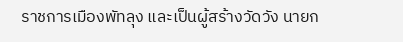ราชการเมืองพัทลุง และเป็นผู้สร้างวัดวัง นายก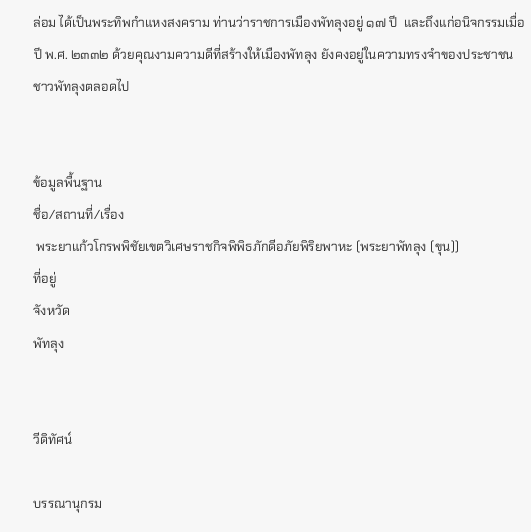ล่อม ได้เป็นพระทิพกำแหงสงคราม ท่านว่าราชการเมืองพัทลุงอยู่ ๑๗ ปี  และถึงแก่อนิจกรรมเมื่อปี พ.ศ. ๒๓๓๒ ด้วยคุณงามความดีที่สร้างให้เมืองพัทลุง ยังคงอยู่ในความทรงจำของประชาชนชาวพัทลุงตลอดไป


ข้อมูลพื้นฐาน
ชื่อ/สถานที่/เรื่อง
 พระยาแก้วโกรพพิชัยเขตวิเศษราชกิจพิพิธภักดีอภัยพิริยพาหะ (พระยาพัทลุง (ขุน))
ที่อยู่
จังหวัด
พัทลุง


วีดิทัศน์

บรรณานุกรม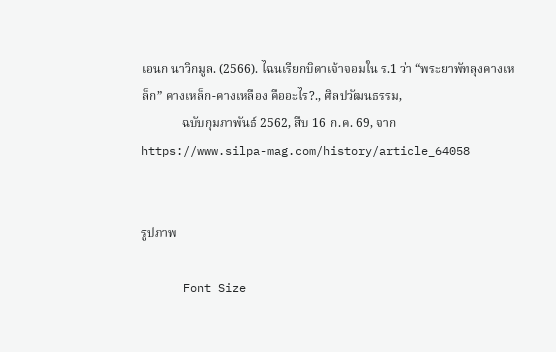เอนก นาวิกมูล. (2566). ไฉนเรียกบิดาเจ้าจอมใน ร.1 ว่า “พระยาพัทลุงคางเหล็ก” คางเหล็ก-คางเหลือง คืออะไร?., ศิลปวัฒนธรรม,
             ฉบับกุมภาพันธ์ 2562, สืบ 16 ก.ค. 69, จาก https://www.silpa-mag.com/history/article_64058


รูปภาพ

      Font Size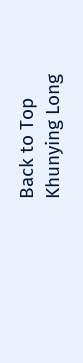Back to Top
Khunying Long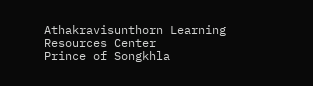Athakravisunthorn Learning Resources Center
Prince of Songkhla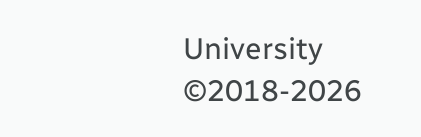University ©2018-2026